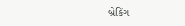બ્રેકિંગ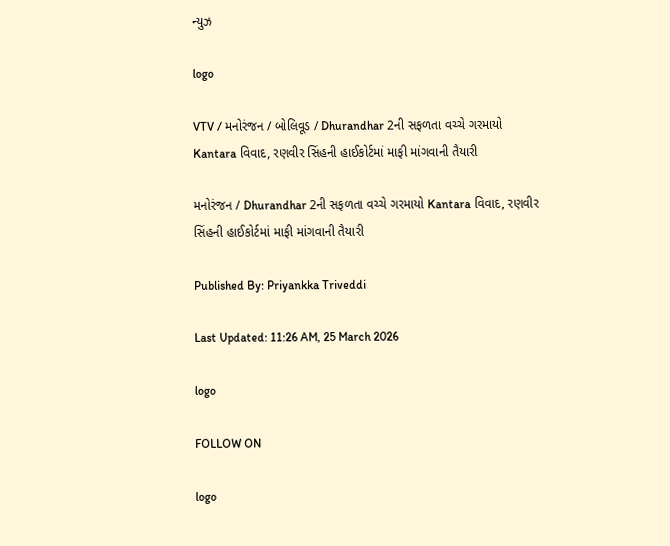ન્યુઝ

logo

VTV / મનોરંજન / બોલિવૂડ / Dhurandhar 2ની સફળતા વચ્ચે ગરમાયો Kantara વિવાદ, રણવીર સિંહની હાઈકોર્ટમાં માફી માંગવાની તૈયારી

મનોરંજન / Dhurandhar 2ની સફળતા વચ્ચે ગરમાયો Kantara વિવાદ, રણવીર સિંહની હાઈકોર્ટમાં માફી માંગવાની તૈયારી

Published By: Priyankka Triveddi

Last Updated: 11:26 AM, 25 March 2026

logo

FOLLOW ON

logo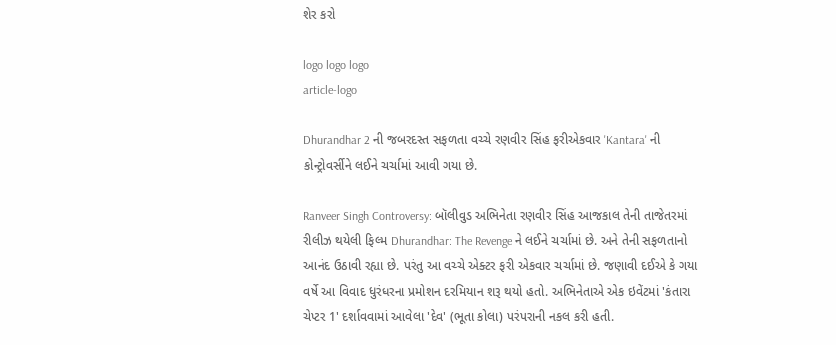શેર કરો

logo logo logo
article-logo

Dhurandhar 2 ની જબરદસ્ત સફળતા વચ્ચે રણવીર સિંહ ફરીએકવાર 'Kantara' ની કોન્ટ્રોવર્સીને લઈને ચર્ચામાં આવી ગયા છે.

Ranveer Singh Controversy: બૉલીવુડ અભિનેતા રણવીર સિંહ આજકાલ તેની તાજેતરમાં રીલીઝ થયેલી ફિલ્મ Dhurandhar: The Revenge ને લઈને ચર્ચામાં છે. અને તેની સફળતાનો આનંદ ઉઠાવી રહ્યા છે. પરંતુ આ વચ્ચે એક્ટર ફરી એકવાર ચર્ચામાં છે. જણાવી દઈએ કે ગયા વર્ષે આ વિવાદ ધુરંધરના પ્રમોશન દરમિયાન શરૂ થયો હતો. અભિનેતાએ એક ઇવેંટમાં 'કંતારા ચેપ્ટર 1' દર્શાવવામાં આવેલા 'દેવ' (ભૂતા કોલા) પરંપરાની નકલ કરી હતી.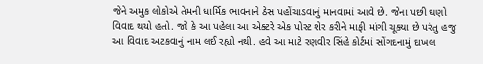જેને અમુક લોકોએ તેમની ધાર્મિક ભાવનાને ઠેસ પહોંચાડવાનું માનવામાં આવે છે. જેના પછી ઘણો વિવાદ થયો હતો. જો કે આ પહેલા આ એક્ટરે એક પોસ્ટ શેર કરીને માફી માંગી ચૂક્યા છે પરંતુ હજુ આ વિવાદ અટકવાનું નામ લઈ રહ્યો નથી. હવે આ માટે રણવીર સિંહે કોર્ટમાં સોંગદનામું દાખલ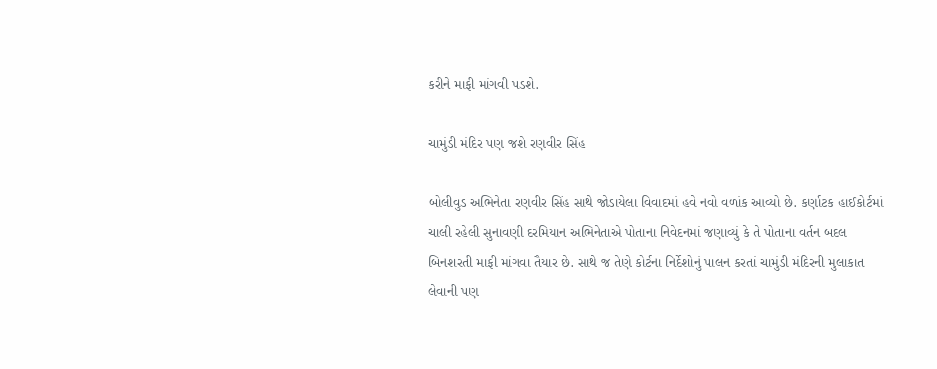કરીને માફી માંગવી પડશે.

ચામુંડી મંદિર પણ જશે રણવીર સિંહ

બોલીવુડ અભિનેતા રણવીર સિંહ સાથે જોડાયેલા વિવાદમાં હવે નવો વળાંક આવ્યો છે. કર્ણાટક હાઈકોર્ટમાં ચાલી રહેલી સુનાવણી દરમિયાન અભિનેતાએ પોતાના નિવેદનમાં જણાવ્યું કે તે પોતાના વર્તન બદલ બિનશરતી માફી માંગવા તૈયાર છે. સાથે જ તેણે કોર્ટના નિર્દેશોનું પાલન કરતાં ચામુંડી મંદિરની મુલાકાત લેવાની પણ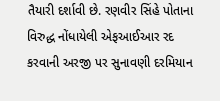તૈયારી દર્શાવી છે. રણવીર સિંહે પોતાના વિરુદ્ધ નોંધાયેલી એફઆઈઆર રદ કરવાની અરજી પર સુનાવણી દરમિયાન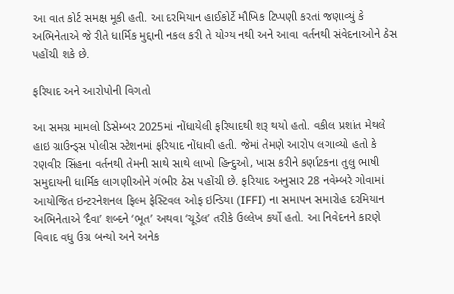આ વાત કોર્ટ સમક્ષ મૂકી હતી. આ દરમિયાન હાઈકોર્ટે મૌખિક ટિપ્પણી કરતાં જણાવ્યું કે અભિનેતાએ જે રીતે ધાર્મિક મુદ્દાની નકલ કરી તે યોગ્ય નથી અને આવા વર્તનથી સંવેદનાઓને ઠેસ પહોંચી શકે છે.

ફરિયાદ અને આરોપોની વિગતો

આ સમગ્ર મામલો ડિસેમ્બર 2025માં નોંધાયેલી ફરિયાદથી શરૂ થયો હતો. વકીલ પ્રશાંત મેથલે હાઇ ગ્રાઉન્ડ્સ પોલીસ સ્ટેશનમાં ફરિયાદ નોંધાવી હતી. જેમાં તેમણે આરોપ લગાવ્યો હતો કે રણવીર સિંહના વર્તનથી તેમની સાથે સાથે લાખો હિન્દુઓ, ખાસ કરીને કર્ણાટકના તુલુ ભાષી સમુદાયની ધાર્મિક લાગણીઓને ગંભીર ઠેસ પહોંચી છે. ફરિયાદ અનુસાર 28 નવેમ્બરે ગોવામાં આયોજિત ઇન્ટરનેશનલ ફિલ્મ ફેસ્ટિવલ ઓફ ઇન્ડિયા (IFFI) ના સમાપન સમારોહ દરમિયાન અભિનેતાએ ‘દૈવા’ શબ્દને ‘ભૂત’ અથવા ‘ચૂડેલ’ તરીકે ઉલ્લેખ કર્યો હતો. આ નિવેદનને કારણે વિવાદ વધુ ઉગ્ર બન્યો અને અનેક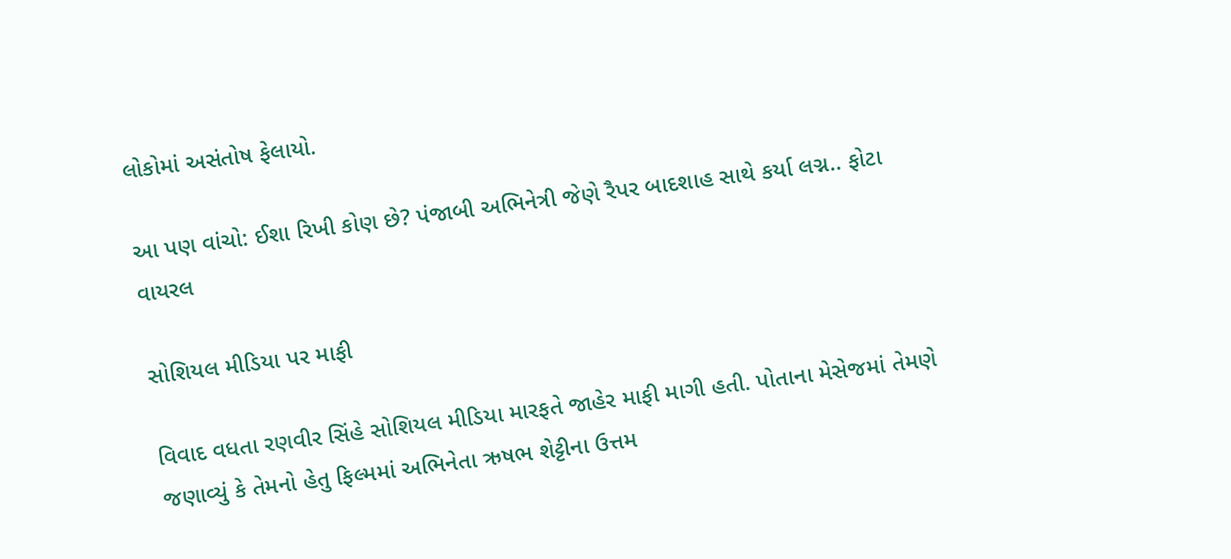લોકોમાં અસંતોષ ફેલાયો.

આ પણ વાંચો: ઈશા રિખી કોણ છે? પંજાબી અભિનેત્રી જેણે રૈપર બાદશાહ સાથે કર્યા લગ્ન.. ફોટા વાયરલ

સોશિયલ મીડિયા પર માફી

વિવાદ વધતા રણવીર સિંહે સોશિયલ મીડિયા મારફતે જાહેર માફી માગી હતી. પોતાના મેસેજમાં તેમણે જણાવ્યું કે તેમનો હેતુ ફિલ્મમાં અભિનેતા ઋષભ શેટ્ટીના ઉત્તમ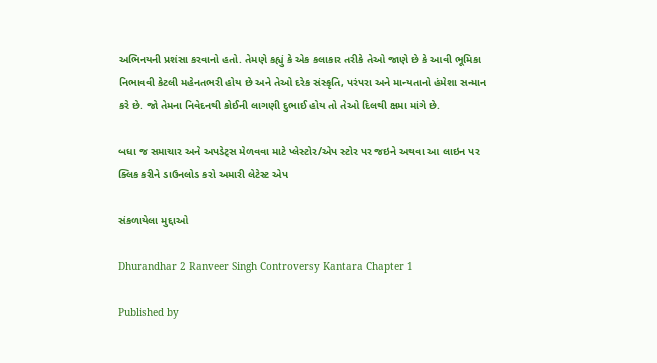અભિનયની પ્રશંસા કરવાનો હતો. તેમણે કહ્યું કે એક કલાકાર તરીકે તેઓ જાણે છે કે આવી ભૂમિકા નિભાવવી કેટલી મહેનતભરી હોય છે અને તેઓ દરેક સંસ્કૃતિ, પરંપરા અને માન્યતાનો હંમેશા સન્માન કરે છે. જો તેમના નિવેદનથી કોઈની લાગણી દુભાઈ હોય તો તેઓ દિલથી ક્ષમા માંગે છે.

બધા જ સમાચાર અને અપડેટ્સ મેળવવા માટે પ્લેસ્ટોર/એપ સ્ટોર પર જઇને અથવા આ લાઇન પર ક્લિક કરીને ડાઉનલોડ કરો અમારી લેટેસ્ટ એપ

સંકળાયેલા મુદ્દાઓ

Dhurandhar 2 Ranveer Singh Controversy Kantara Chapter 1

Published by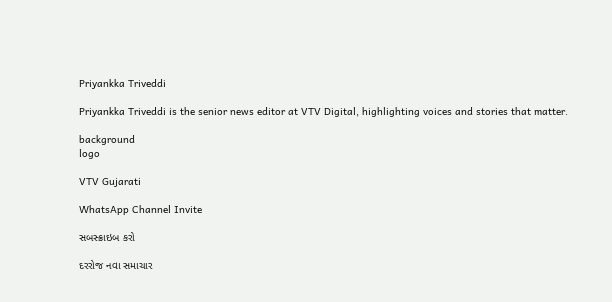Priyankka Triveddi

Priyankka Triveddi is the senior news editor at VTV Digital, highlighting voices and stories that matter.

background
logo

VTV Gujarati

WhatsApp Channel Invite

સબસ્ક્રાઇબ કરો

દરરોજ નવા સમાચાર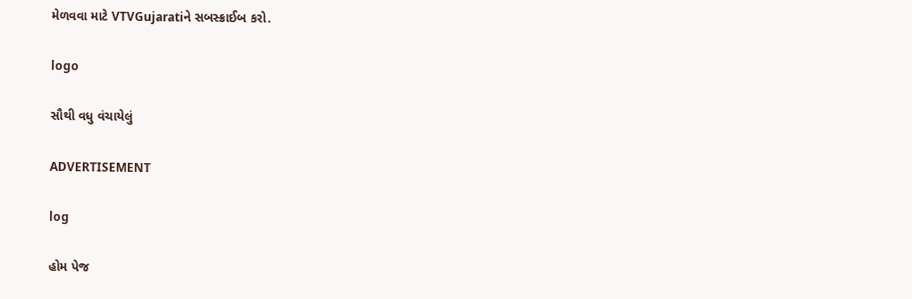મેળવવા માટે VTVGujaratiને સબસ્ક્રાઈબ કરો.

logo

સૌથી વધુ વંચાયેલું

ADVERTISEMENT

log

હોમ પેજ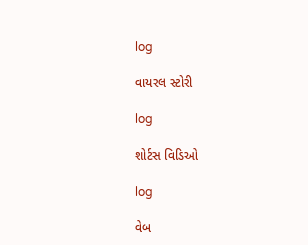log

વાયરલ સ્ટોરી

log

શોર્ટસ વિડિઓ

log

વેબ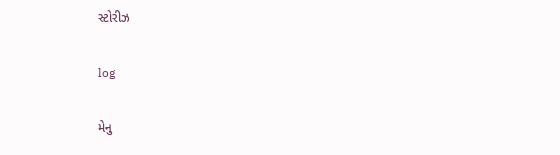સ્ટોરીઝ

log

મેનુ